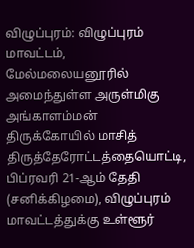விழுப்புரம்: விழுப்புரம் மாவட்டம், மேல்மலையனூரில் அமைந்துள்ள அருள்மிகு அங்காளம்மன் திருக்கோயில் மாசித் திருத்தேரோட்டத்தையொட்டி, பிப்ரவரி 21-ஆம் தேதி (சனிக்கிழமை), விழுப்புரம் மாவட்டத்துக்கு உள்ளூர்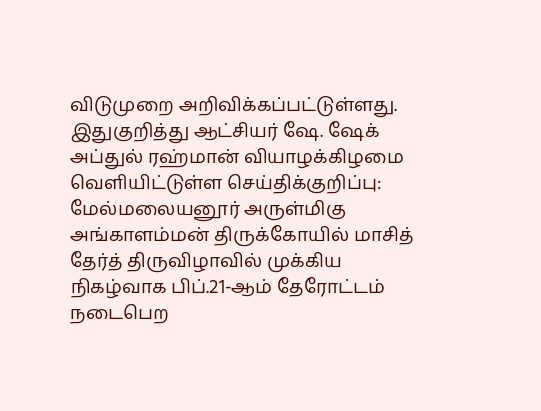விடுமுறை அறிவிக்கப்பட்டுள்ளது.
இதுகுறித்து ஆட்சியர் ஷே. ஷேக் அப்துல் ரஹ்மான் வியாழக்கிழமை வெளியிட்டுள்ள செய்திக்குறிப்பு:
மேல்மலையனூர் அருள்மிகு அங்காளம்மன் திருக்கோயில் மாசித் தேர்த் திருவிழாவில் முக்கிய நிகழ்வாக பிப்.21-ஆம் தேரோட்டம் நடைபெற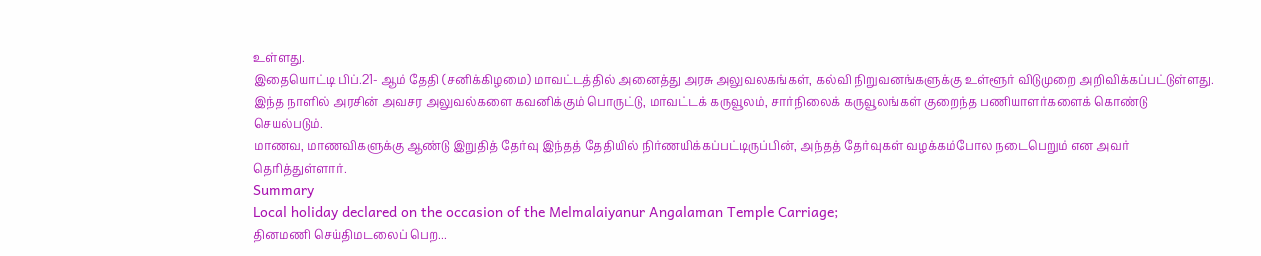உள்ளது.
இதையொட்டி பிப்.21- ஆம் தேதி (சனிக்கிழமை) மாவட்டத்தில் அனைத்து அரசு அலுவலகங்கள், கல்வி நிறுவனங்களுக்கு உள்ளூர் விடுமுறை அறிவிக்கப்பட்டுள்ளது.
இந்த நாளில் அரசின் அவசர அலுவல்களை கவனிக்கும் பொருட்டு, மாவட்டக் கருவூலம், சார்நிலைக் கருவூலங்கள் குறைந்த பணியாளர்களைக் கொண்டு செயல்படும்.
மாணவ, மாணவிகளுக்கு ஆண்டு இறுதித் தேர்வு இந்தத் தேதியில் நிர்ணயிக்கப்பட்டிருப்பின், அந்தத் தேர்வுகள் வழக்கம்போல நடைபெறும் என அவர் தெரித்துள்ளார்.
Summary
Local holiday declared on the occasion of the Melmalaiyanur Angalaman Temple Carriage;
தினமணி செய்திமடலைப் பெற...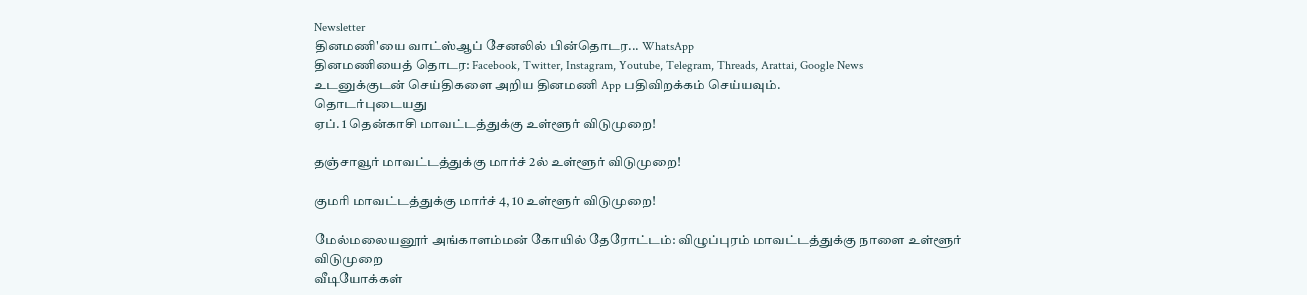Newsletter
தினமணி'யை வாட்ஸ்ஆப் சேனலில் பின்தொடர... WhatsApp
தினமணியைத் தொடர: Facebook, Twitter, Instagram, Youtube, Telegram, Threads, Arattai, Google News
உடனுக்குடன் செய்திகளை அறிய தினமணி App பதிவிறக்கம் செய்யவும்.
தொடர்புடையது
ஏப். 1 தென்காசி மாவட்டத்துக்கு உள்ளூர் விடுமுறை!

தஞ்சாவூர் மாவட்டத்துக்கு மார்ச் 2ல் உள்ளூர் விடுமுறை!

குமரி மாவட்டத்துக்கு மார்ச் 4, 10 உள்ளூர் விடுமுறை!

மேல்மலையனூர் அங்காளம்மன் கோயில் தேரோட்டம்: விழுப்புரம் மாவட்டத்துக்கு நாளை உள்ளூர் விடுமுறை
வீடியோக்கள்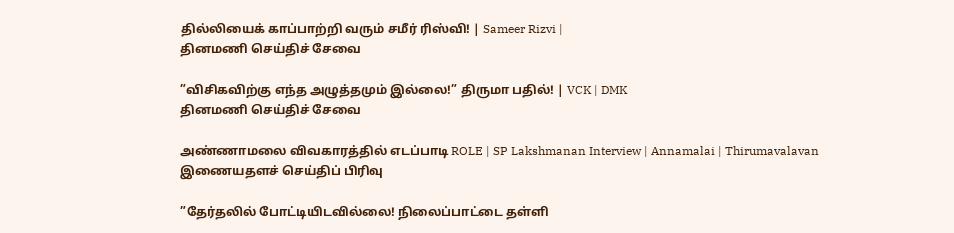தில்லியைக் காப்பாற்றி வரும் சமீர் ரிஸ்வி! | Sameer Rizvi |
தினமணி செய்திச் சேவை

”விசிகவிற்கு எந்த அழுத்தமும் இல்லை!” திருமா பதில்! | VCK | DMK
தினமணி செய்திச் சேவை

அண்ணாமலை விவகாரத்தில் எடப்பாடி ROLE | SP Lakshmanan Interview | Annamalai | Thirumavalavan
இணையதளச் செய்திப் பிரிவு

”தேர்தலில் போட்டியிடவில்லை! நிலைப்பாட்டை தள்ளி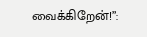வைக்கிறேன்!”: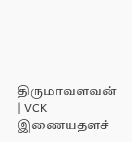திருமாவளவன் | VCK
இணையதளச்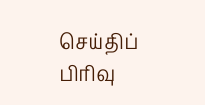செய்திப் பிரிவு